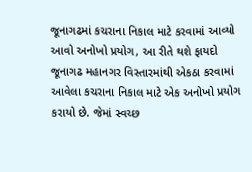જૂનાગઢમાં કચરાના નિકાલ માટે કરવામાં આવ્યો આવો અનોખો પ્રયોગ, આ રીતે થશે ફાયદો
જૂનાગઢ મહાનગર વિસ્તારમાંથી એકઠા કરવામાં આવેલા કચરાના નિકાલ માટે એક અનોખો પ્રયોગ કરાયો છે. જેમાં સ્વચ્છ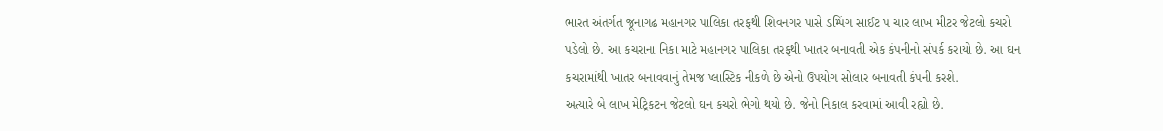ભારત અંતર્ગત જૂનાગઢ મહાનગર પાલિકા તરફથી શિવનગર પાસે ડમ્પિંગ સાઈટ પ ચાર લાખ મીટર જેટલો કચરો પડેલો છે. આ કચરાના નિકા માટે મહાનગર પાલિકા તરફથી ખાતર બનાવતી એક કંપનીનો સંપર્ક કરાયો છે. આ ઘન કચરામાંથી ખાતર બનાવવાનું તેમજ પ્લાસ્ટિક નીકળે છે એનો ઉપયોગ સોલાર બનાવતી કંપની કરશે.
અત્યારે બે લાખ મેટ્રિકટન જેટલો ઘન કચરો ભેગો થયો છે. જેનો નિકાલ કરવામાં આવી રહ્યો છે.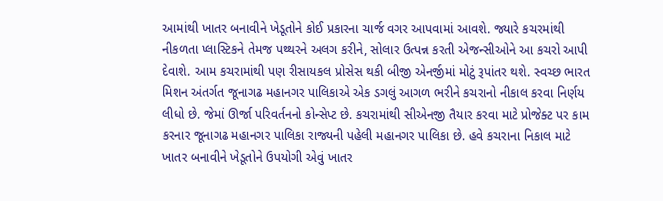આમાંથી ખાતર બનાવીને ખેડૂતોને કોઈ પ્રકારના ચાર્જ વગર આપવામાં આવશે. જ્યારે કચરમાંથી નીકળતા પ્લાસ્ટિકને તેમજ પથ્થરને અલગ કરીને, સોલાર ઉત્પન્ન કરતી એજન્સીઓને આ કચરો આપી દેવાશે. આમ કચરામાંથી પણ રીસાયકલ પ્રોસેસ થકી બીજી એનર્જીમાં મોટું રૂપાંતર થશે. સ્વચ્છ ભારત મિશન અંતર્ગત જૂનાગઢ મહાનગર પાલિકાએ એક ડગલું આગળ ભરીને કચરાનો નીકાલ કરવા નિર્ણય લીધો છે. જેમાં ઊર્જા પરિવર્તનનો કોન્સેપ્ટ છે. કચરામાંથી સીએનજી તૈયાર કરવા માટે પ્રોજેક્ટ પર કામ કરનાર જૂનાગઢ મહાનગર પાલિકા રાજ્યની પહેલી મહાનગર પાલિકા છે. હવે કચરાના નિકાલ માટે ખાતર બનાવીને ખેડૂતોને ઉપયોગી એવું ખાતર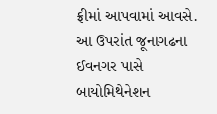ફ્રીમાં આપવામાં આવસે. આ ઉપરાંત જૂનાગઢના ઈવનગર પાસે બાયોમિથેનેશન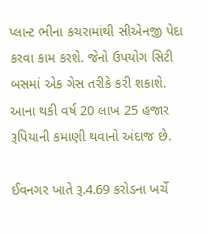પ્લાન્ટ ભીના કચરામાંથી સીએનજી પેદા કરવા કામ કરશે. જેનો ઉપયોગ સિટી બસમાં એક ગેસ તરીકે કરી શકાશે. આના થકી વર્ષ 20 લાખ 25 હજાર રૂપિયાની કમાણી થવાનો અંદાજ છે.

ઈવનગર ખાતે રૂ.4.69 કરોડના ખર્ચે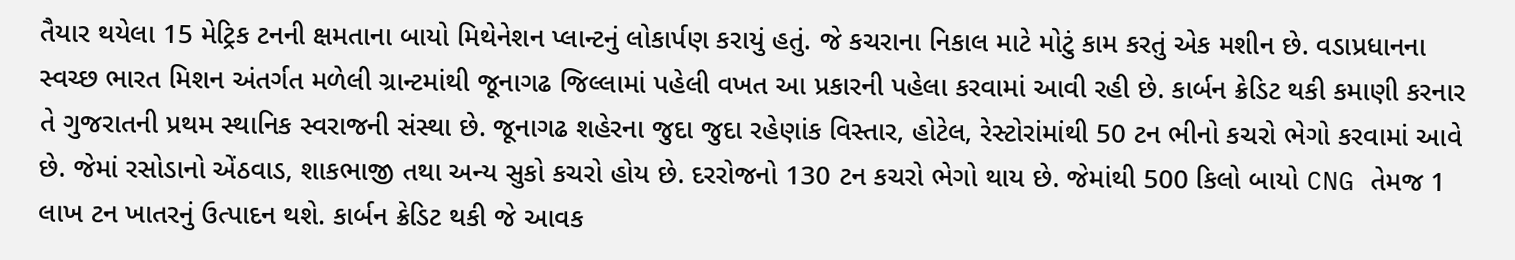તૈયાર થયેલા 15 મેટ્રિક ટનની ક્ષમતાના બાયો મિથેનેશન પ્લાન્ટનું લોકાર્પણ કરાયું હતું. જે કચરાના નિકાલ માટે મોટું કામ કરતું એક મશીન છે. વડાપ્રધાનના સ્વચ્છ ભારત મિશન અંતર્ગત મળેલી ગ્રાન્ટમાંથી જૂનાગઢ જિલ્લામાં પહેલી વખત આ પ્રકારની પહેલા કરવામાં આવી રહી છે. કાર્બન ક્રેડિટ થકી કમાણી કરનાર તે ગુજરાતની પ્રથમ સ્થાનિક સ્વરાજની સંસ્થા છે. જૂનાગઢ શહેરના જુદા જુદા રહેણાંક વિસ્તાર, હોટેલ, રેસ્ટોરાંમાંથી 50 ટન ભીનો કચરો ભેગો કરવામાં આવે છે. જેમાં રસોડાનો એંઠવાડ, શાકભાજી તથા અન્ય સુકો કચરો હોય છે. દરરોજનો 130 ટન કચરો ભેગો થાય છે. જેમાંથી 500 કિલો બાયો CNG તેમજ 1 લાખ ટન ખાતરનું ઉત્પાદન થશે. કાર્બન ક્રેડિટ થકી જે આવક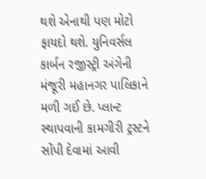થશે એનાથી પણ મોટો ફાયદો થશે. યુનિવર્સલ કાર્બન રજીસ્ટ્રી અંગેની મંજૂરી મહાનગર પાલિકાને મળી ગઈ છે. પ્લાન્ટ સ્થાપવાની કામગીરી ટ્રસ્ટને સોંપી દેવામાં આવી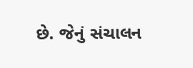છે. જેનું સંચાલન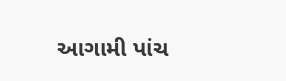આગામી પાંચ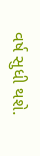વર્ષ સુધી થશે.